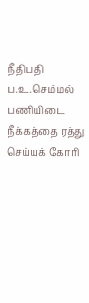நீதிபதி ப.உ.செம்மல் பணியிடை நீக்கத்தை ரத்து செய்யக் கோரி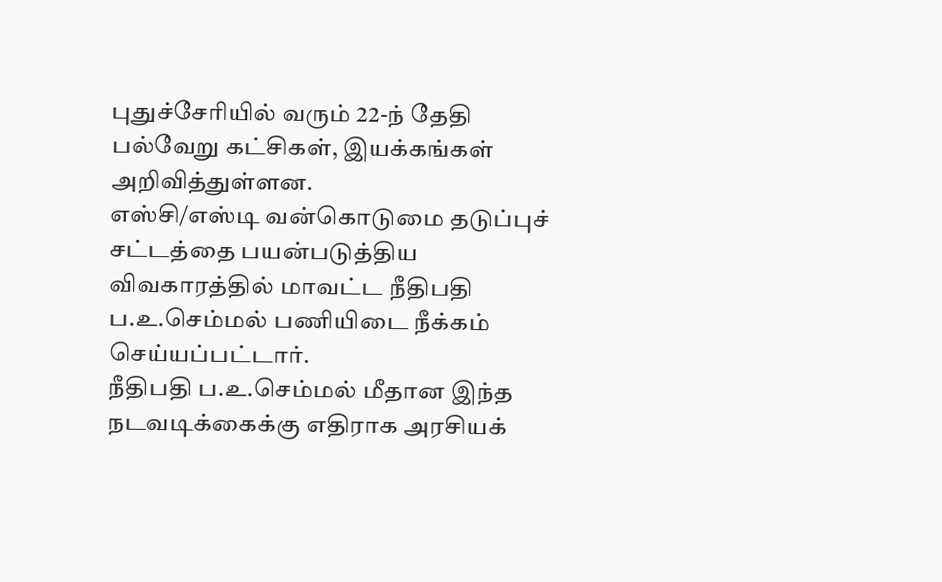புதுச்சேரியில் வரும் 22-ந் தேதி பல்வேறு கட்சிகள், இயக்கங்கள் அறிவித்துள்ளன.
எஸ்சி/எஸ்டி வன்கொடுமை தடுப்புச் சட்டத்தை பயன்படுத்திய விவகாரத்தில் மாவட்ட நீதிபதி ப.உ.செம்மல் பணியிடை நீக்கம் செய்யப்பட்டார்.
நீதிபதி ப.உ.செம்மல் மீதான இந்த நடவடிக்கைக்கு எதிராக அரசியக்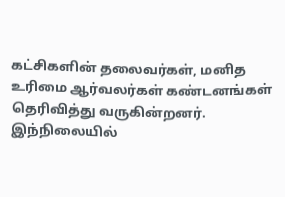கட்சிகளின் தலைவர்கள், மனித உரிமை ஆர்வலர்கள் கண்டனங்கள் தெரிவித்து வருகின்றனர்.
இந்நிலையில்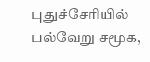புதுச்சேரியில் பல்வேறு சமூக,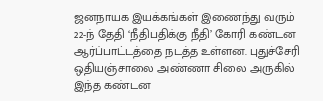ஜனநாயக இயக்கங்கள் இணைந்து வரும் 22-ந் தேதி ‘நீதிபதிக்கு நீதி’ கோரி கண்டன ஆர்ப்பாட்டத்தை நடத்த உள்ளன. புதுச்சேரி ஒதியஞ்சாலை அண்ணா சிலை அருகில் இந்த கண்டன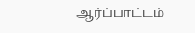ஆர்ப்பாட்டம்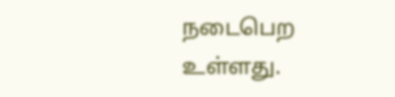நடைபெற உள்ளது.